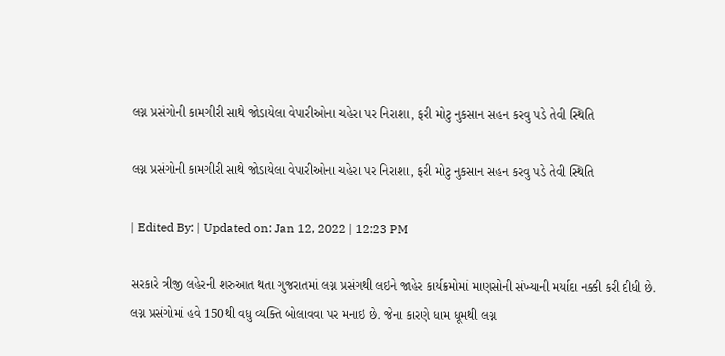લગ્ન પ્રસંગોની કામગીરી સાથે જોડાયેલા વેપારીઓના ચહેરા પર નિરાશા, ફરી મોટુ નુકસાન સહન કરવુ પડે તેવી સ્થિતિ

લગ્ન પ્રસંગોની કામગીરી સાથે જોડાયેલા વેપારીઓના ચહેરા પર નિરાશા, ફરી મોટુ નુકસાન સહન કરવુ પડે તેવી સ્થિતિ

| Edited By: | Updated on: Jan 12, 2022 | 12:23 PM

સરકારે ત્રીજી લહેરની શરુઆત થતા ગુજરાતમાં લગ્ન પ્રસંગથી લઇને જાહેર કાર્યક્રમોમાં માણસોની સંખ્યાની મર્યાદા નક્કી કરી દીધી છે. લગ્ન પ્રસંગોમાં હવે 150થી વધુ વ્યક્તિ બોલાવવા પર મનાઇ છે. જેના કારણે ધામ ધૂમથી લગ્ન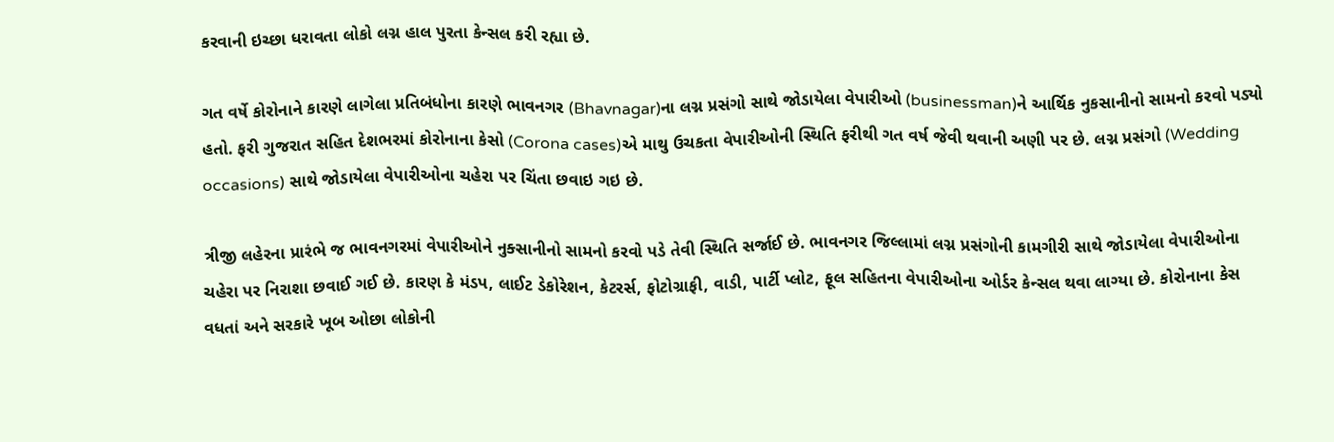કરવાની ઇચ્છા ધરાવતા લોકો લગ્ન હાલ પુરતા કેન્સલ કરી રહ્યા છે.

ગત વર્ષે કોરોનાને કારણે લાગેલા પ્રતિબંધોના કારણે ભાવનગર (Bhavnagar)ના લગ્ન પ્રસંગો સાથે જોડાયેલા વેપારીઓ (businessman)ને આર્થિક નુકસાનીનો સામનો કરવો પડ્યો હતો. ફરી ગુજરાત સહિત દેશભરમાં કોરોનાના કેસો (Corona cases)એ માથુ ઉચકતા વેપારીઓની સ્થિતિ ફરીથી ગત વર્ષ જેવી થવાની અણી પર છે. લગ્ન પ્રસંગો (Wedding occasions) સાથે જોડાયેલા વેપારીઓના ચહેરા પર ચિંતા છવાઇ ગઇ છે.

ત્રીજી લહેરના પ્રારંભે જ ભાવનગરમાં વેપારીઓને નુક્સાનીનો સામનો કરવો પડે તેવી સ્થિતિ સર્જાઈ છે. ભાવનગર જિલ્લામાં લગ્ન પ્રસંગોની કામગીરી સાથે જોડાયેલા વેપારીઓના ચહેરા પર નિરાશા છવાઈ ગઈ છે. કારણ કે મંડપ, લાઈટ ડેકોરેશન, કેટરર્સ, ફોટોગ્રાફી, વાડી, પાર્ટી પ્લોટ, ફૂલ સહિતના વેપારીઓના ઓર્ડર કેન્સલ થવા લાગ્યા છે. કોરોનાના કેસ વધતાં અને સરકારે ખૂબ ઓછા લોકોની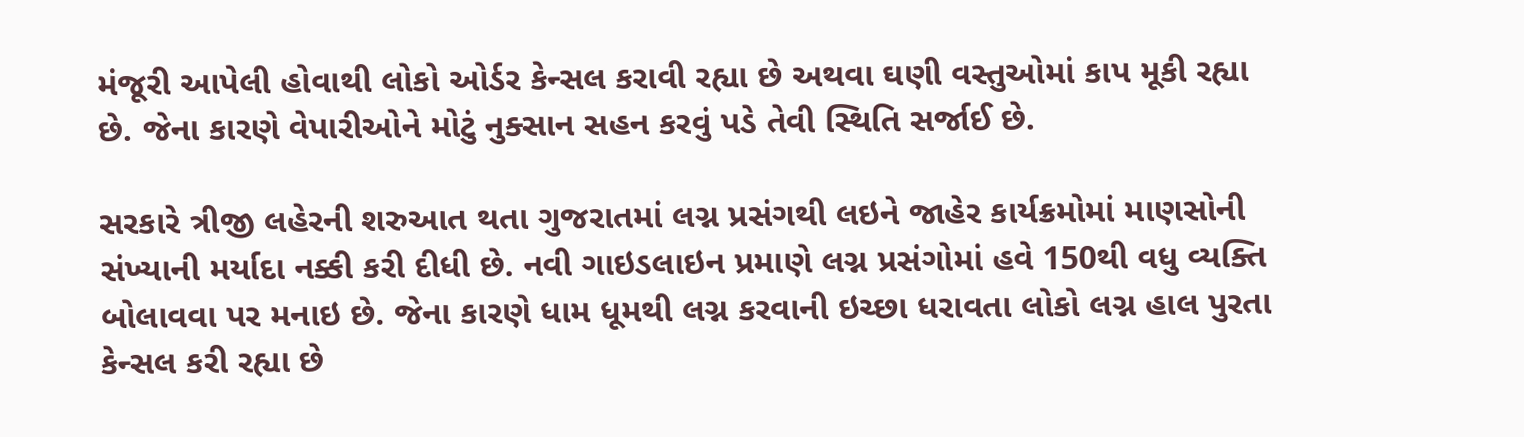મંજૂરી આપેલી હોવાથી લોકો ઓર્ડર કેન્સલ કરાવી રહ્યા છે અથવા ઘણી વસ્તુઓમાં કાપ મૂકી રહ્યા છે. જેના કારણે વેપારીઓને મોટું નુક્સાન સહન કરવું પડે તેવી સ્થિતિ સર્જાઈ છે.

સરકારે ત્રીજી લહેરની શરુઆત થતા ગુજરાતમાં લગ્ન પ્રસંગથી લઇને જાહેર કાર્યક્રમોમાં માણસોની સંખ્યાની મર્યાદા નક્કી કરી દીધી છે. નવી ગાઇડલાઇન પ્રમાણે લગ્ન પ્રસંગોમાં હવે 150થી વધુ વ્યક્તિ બોલાવવા પર મનાઇ છે. જેના કારણે ધામ ધૂમથી લગ્ન કરવાની ઇચ્છા ધરાવતા લોકો લગ્ન હાલ પુરતા કેન્સલ કરી રહ્યા છે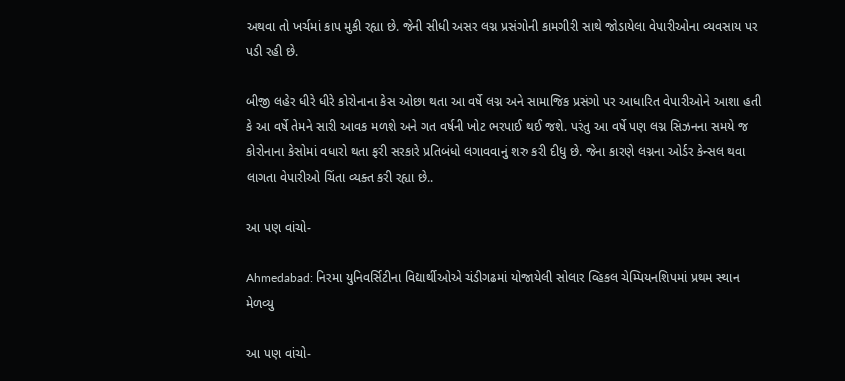અથવા તો ખર્ચમાં કાપ મુકી રહ્યા છે. જેની સીધી અસર લગ્ન પ્રસંગોની કામગીરી સાથે જોડાયેલા વેપારીઓના વ્યવસાય પર પડી રહી છે.

બીજી લહેર ધીરે ધીરે કોરોનાના કેસ ઓછા થતા આ વર્ષે લગ્ન અને સામાજિક પ્રસંગો પર આધારિત વેપારીઓને આશા હતી કે આ વર્ષે તેમને સારી આવક મળશે અને ગત વર્ષની ખોટ ભરપાઈ થઈ જશે. પરંતુ આ વર્ષે પણ લગ્ન સિઝનના સમયે જ કોરોનાના કેસોમાં વધારો થતા ફરી સરકારે પ્રતિબંધો લગાવવાનું શરુ કરી દીધુ છે. જેના કારણે લગ્નના ઓર્ડર કેન્સલ થવા લાગતા વેપારીઓ ચિંતા વ્યક્ત કરી રહ્યા છે..

આ પણ વાંચો-

Ahmedabad: નિરમા યુનિવર્સિટીના વિદ્યાર્થીઓએ ચંડીગઢમાં યોજાયેલી સોલાર વ્હિકલ ચેમ્પિયનશિપમાં પ્રથમ સ્થાન મેળવ્યુ

આ પણ વાંચો-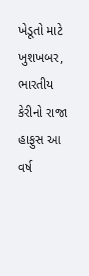ખેડૂતો માટે ખુશખબર, ભારતીય કેરીનો રાજા હાફુસ આ વર્ષ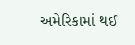અમેરિકામાં થઈ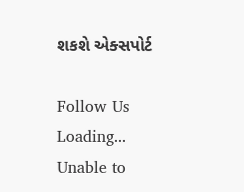શકશે એક્સપોર્ટ

Follow Us
Loading...
Unable to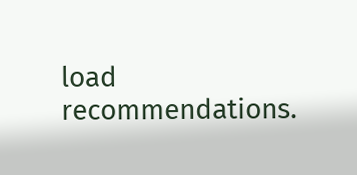load recommendations.